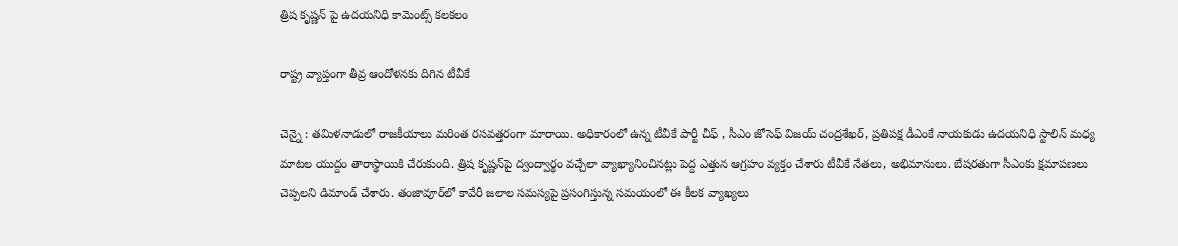త్రిష కృష్ణ‌న్ పై ఉద‌య‌నిధి కామెంట్స్ క‌ల‌క‌లం

రాష్ట్ర వ్యాప్తంగా తీవ్ర ఆందోళ‌న‌కు దిగిన టీవీకే

చెన్నై : త‌మిళ‌నాడులో రాజ‌కీయాలు మ‌రింత ర‌స‌వ‌త్త‌రంగా మారాయి. అధికారంలో ఉన్న టీవీకే పార్టీ చీఫ్ , సీఎం జోసెఫ్ విజ‌య్ చంద్ర‌శేఖ‌ర్, ప్ర‌తిప‌క్ష డీఎంకే నాయ‌కుడు ఉద‌య‌నిధి స్టాలిన్ మ‌ధ్య మాట‌ల యుద్దం తారాస్థాయికి చేరుకుంది. త్రిష కృష్ణన్‌పై ద్వంద్వార్థం వచ్చేలా వ్యాఖ్యానించినట్లు పెద్ద ఎత్తున ఆగ్ర‌హం వ్య‌క్తం చేశారు టీవీకే నేత‌లు, అభిమానులు. బేష‌ర‌తుగా సీఎంకు క్ష‌మాప‌ణ‌లు చెప్ప‌ల‌ని డిమాండ్ చేశారు. తంజావూర్‌లో కావేరీ జలాల సమస్యపై ప్రసంగిస్తున్న స‌మ‌యంలో ఈ కీల‌క వ్యాఖ్య‌లు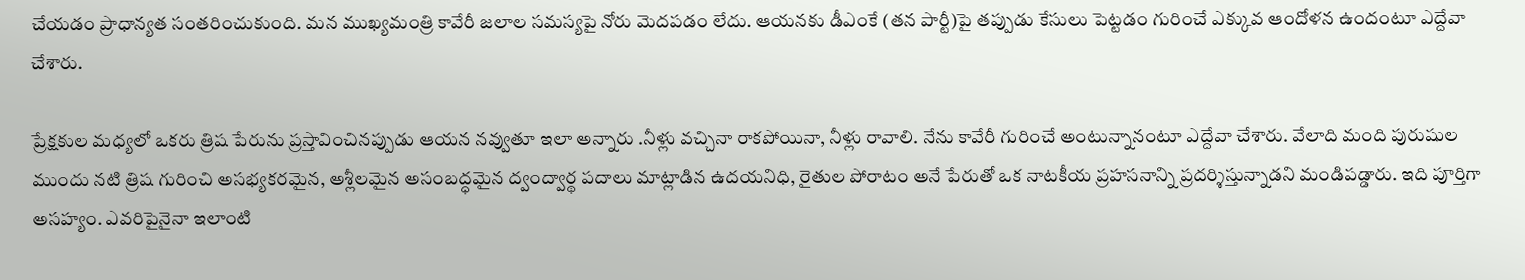చేయ‌డం ప్రాధాన్య‌త సంత‌రించుకుంది. మన ముఖ్యమంత్రి కావేరీ జలాల సమస్యపై నోరు మెదపడం లేదు. ఆయనకు డీఎంకే (తన పార్టీ)పై తప్పుడు కేసులు పెట్టడం గురించే ఎక్కువ ఆందోళన ఉందంటూ ఎద్దేవా చేశారు.

ప్రేక్షకుల మధ్యలో ఒకరు త్రిష పేరును ప్రస్తావించినప్పుడు ఆయన నవ్వుతూ ఇలా అన్నారు .నీళ్లు వచ్చినా రాకపోయినా, నీళ్లు రావాలి. నేను కావేరీ గురించే అంటున్నానంటూ ఎద్దేవా చేశారు. వేలాది మంది పురుషుల ముందు నటి త్రిష గురించి అసభ్యకరమైన, అశ్లీలమైన అసంబద్ధమైన ద్వంద్వార్థ పదాలు మాట్లాడిన ఉదయనిధి, రైతుల పోరాటం అనే పేరుతో ఒక నాటకీయ ప్రహసనాన్ని ప్రదర్శిస్తున్నాడని మండిప‌డ్డారు. ఇది పూర్తిగా అసహ్యం. ఎవరిపైనైనా ఇలాంటి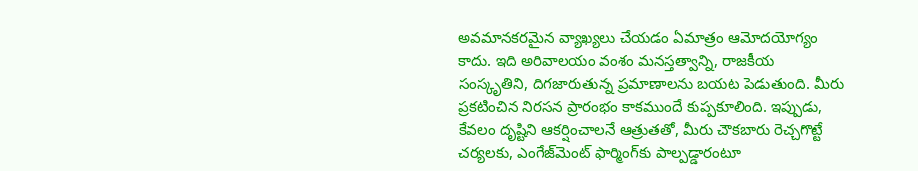అవమానకరమైన వ్యాఖ్యలు చేయడం ఏమాత్రం ఆమోదయోగ్యం కాదు. ఇది అరివాలయం వంశం మనస్తత్వాన్ని, రాజకీయ సంస్కృతిని, దిగజారుతున్న ప్రమాణాలను బయట పెడుతుంది. మీరు ప్రకటించిన నిరసన ప్రారంభం కాకముందే కుప్పకూలింది. ఇప్పుడు, కేవలం దృష్టిని ఆకర్షించాలనే ఆత్రుతతో, మీరు చౌకబారు రెచ్చగొట్టే చర్యలకు, ఎంగేజ్‌మెంట్ ఫార్మింగ్‌కు పాల్పడ్డారంటూ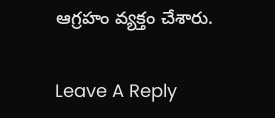ఆగ్ర‌హం వ్య‌క్తం చేశారు.

Leave A Reply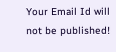Your Email Id will not be published!